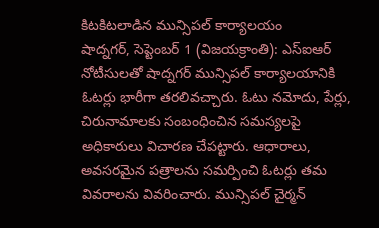కిటకిటలాడిన మున్సిపల్ కార్యాలయం
షాద్నగర్, సెప్టెంబర్ 1 (విజయక్రాంతి): ఎస్ఐఆర్ నోటీసులతో షాద్నగర్ మున్సిపల్ కార్యాలయానికి ఓటర్లు భారీగా తరలివచ్చారు. ఓటు నమోదు, పేర్లు, చిరునామాలకు సంబంధించిన సమస్యలపై అధికారులు విచారణ చేపట్టారు. ఆధారాలు, అవసరమైన పత్రాలను సమర్పించి ఓటర్లు తమ వివరాలను వివరించారు. మున్సిపల్ చైర్మన్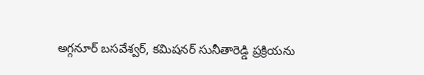అగ్గనూర్ బసవేశ్వర్, కమిషనర్ సునీతారెడ్డి ప్రక్రియను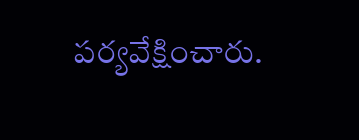పర్యవేక్షించారు.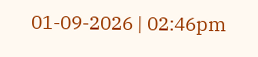01-09-2026 | 02:46pm